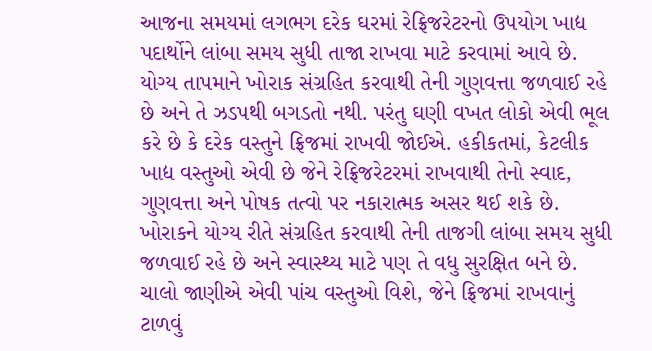આજના સમયમાં લગભગ દરેક ઘરમાં રેફ્રિજરેટરનો ઉપયોગ ખાદ્ય પદાર્થોને લાંબા સમય સુધી તાજા રાખવા માટે કરવામાં આવે છે. યોગ્ય તાપમાને ખોરાક સંગ્રહિત કરવાથી તેની ગુણવત્તા જળવાઈ રહે છે અને તે ઝડપથી બગડતો નથી. પરંતુ ઘણી વખત લોકો એવી ભૂલ કરે છે કે દરેક વસ્તુને ફ્રિજમાં રાખવી જોઈએ. હકીકતમાં, કેટલીક ખાદ્ય વસ્તુઓ એવી છે જેને રેફ્રિજરેટરમાં રાખવાથી તેનો સ્વાદ, ગુણવત્તા અને પોષક તત્વો પર નકારાત્મક અસર થઈ શકે છે.
ખોરાકને યોગ્ય રીતે સંગ્રહિત કરવાથી તેની તાજગી લાંબા સમય સુધી જળવાઈ રહે છે અને સ્વાસ્થ્ય માટે પણ તે વધુ સુરક્ષિત બને છે. ચાલો જાણીએ એવી પાંચ વસ્તુઓ વિશે, જેને ફ્રિજમાં રાખવાનું ટાળવું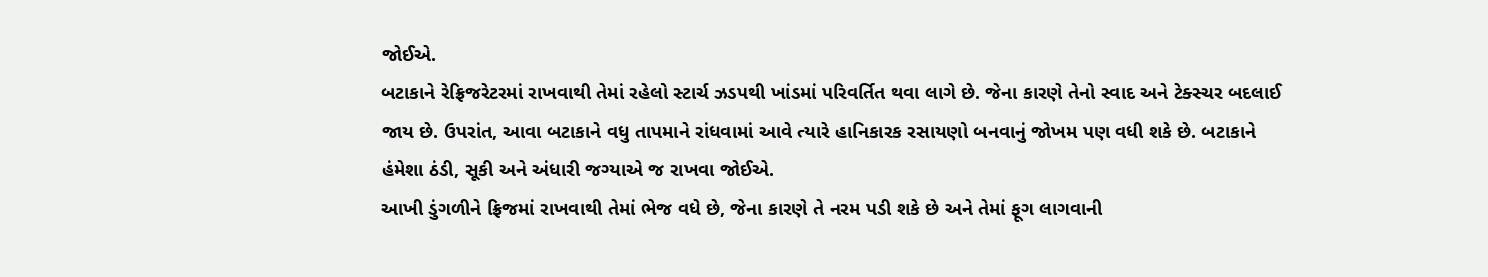જોઈએ.
બટાકાને રેફ્રિજરેટરમાં રાખવાથી તેમાં રહેલો સ્ટાર્ચ ઝડપથી ખાંડમાં પરિવર્તિત થવા લાગે છે. જેના કારણે તેનો સ્વાદ અને ટેક્સ્ચર બદલાઈ જાય છે. ઉપરાંત, આવા બટાકાને વધુ તાપમાને રાંધવામાં આવે ત્યારે હાનિકારક રસાયણો બનવાનું જોખમ પણ વધી શકે છે. બટાકાને હંમેશા ઠંડી, સૂકી અને અંધારી જગ્યાએ જ રાખવા જોઈએ.
આખી ડુંગળીને ફ્રિજમાં રાખવાથી તેમાં ભેજ વધે છે, જેના કારણે તે નરમ પડી શકે છે અને તેમાં ફૂગ લાગવાની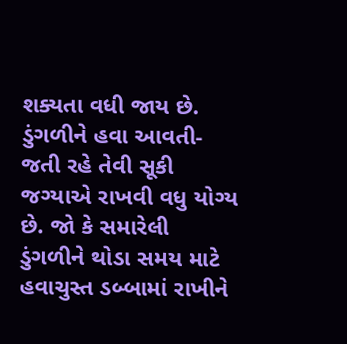શક્યતા વધી જાય છે. ડુંગળીને હવા આવતી-જતી રહે તેવી સૂકી જગ્યાએ રાખવી વધુ યોગ્ય છે. જો કે સમારેલી ડુંગળીને થોડા સમય માટે હવાચુસ્ત ડબ્બામાં રાખીને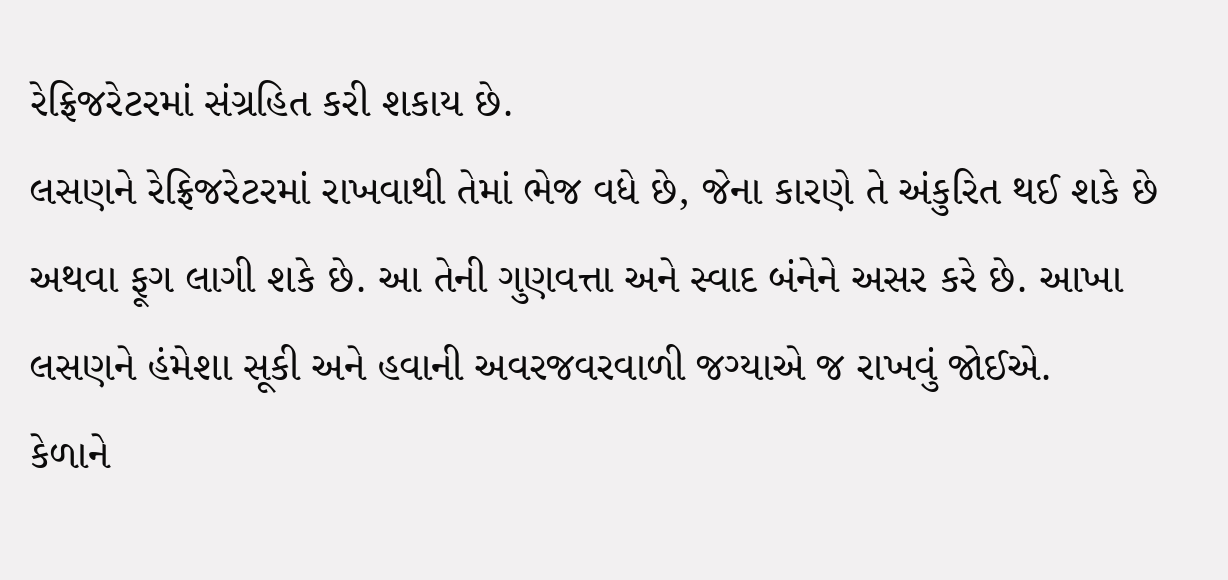રેફ્રિજરેટરમાં સંગ્રહિત કરી શકાય છે.
લસણને રેફ્રિજરેટરમાં રાખવાથી તેમાં ભેજ વધે છે, જેના કારણે તે અંકુરિત થઈ શકે છે અથવા ફૂગ લાગી શકે છે. આ તેની ગુણવત્તા અને સ્વાદ બંનેને અસર કરે છે. આખા લસણને હંમેશા સૂકી અને હવાની અવરજવરવાળી જગ્યાએ જ રાખવું જોઈએ.
કેળાને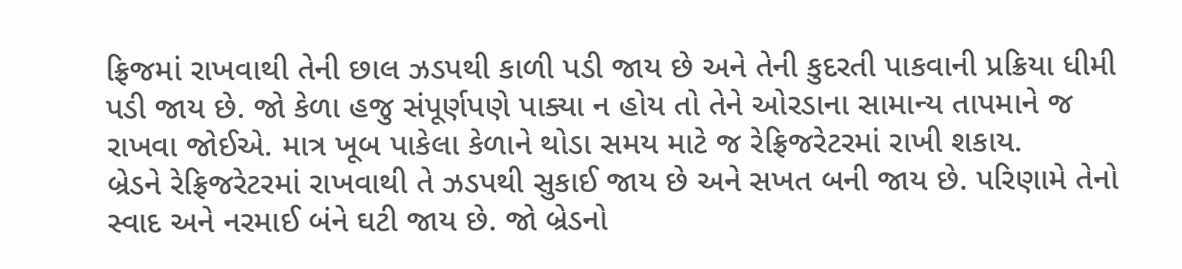ફ્રિજમાં રાખવાથી તેની છાલ ઝડપથી કાળી પડી જાય છે અને તેની કુદરતી પાકવાની પ્રક્રિયા ધીમી પડી જાય છે. જો કેળા હજુ સંપૂર્ણપણે પાક્યા ન હોય તો તેને ઓરડાના સામાન્ય તાપમાને જ રાખવા જોઈએ. માત્ર ખૂબ પાકેલા કેળાને થોડા સમય માટે જ રેફ્રિજરેટરમાં રાખી શકાય.
બ્રેડને રેફ્રિજરેટરમાં રાખવાથી તે ઝડપથી સુકાઈ જાય છે અને સખત બની જાય છે. પરિણામે તેનો સ્વાદ અને નરમાઈ બંને ઘટી જાય છે. જો બ્રેડનો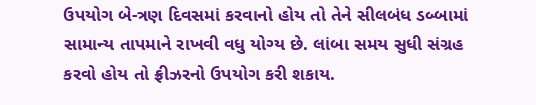ઉપયોગ બે-ત્રણ દિવસમાં કરવાનો હોય તો તેને સીલબંધ ડબ્બામાં સામાન્ય તાપમાને રાખવી વધુ યોગ્ય છે. લાંબા સમય સુધી સંગ્રહ કરવો હોય તો ફ્રીઝરનો ઉપયોગ કરી શકાય.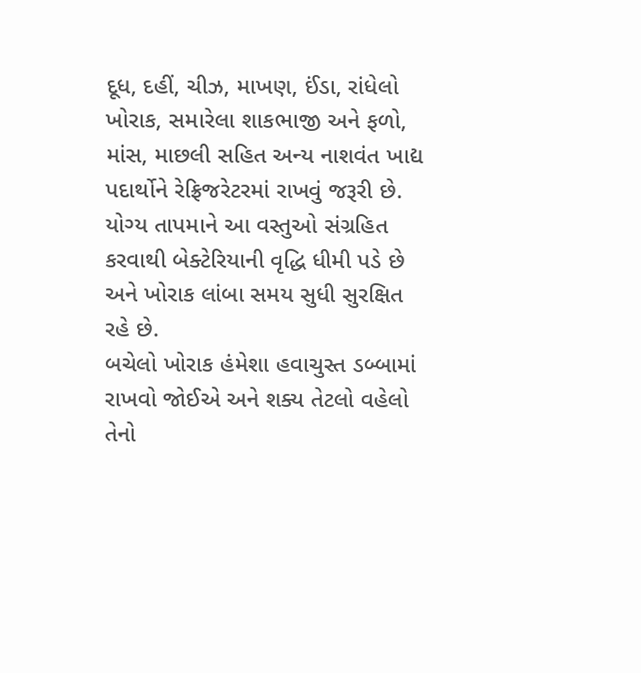દૂધ, દહીં, ચીઝ, માખણ, ઈંડા, રાંધેલો ખોરાક, સમારેલા શાકભાજી અને ફળો, માંસ, માછલી સહિત અન્ય નાશવંત ખાદ્ય પદાર્થોને રેફ્રિજરેટરમાં રાખવું જરૂરી છે. યોગ્ય તાપમાને આ વસ્તુઓ સંગ્રહિત કરવાથી બેક્ટેરિયાની વૃદ્ધિ ધીમી પડે છે અને ખોરાક લાંબા સમય સુધી સુરક્ષિત રહે છે.
બચેલો ખોરાક હંમેશા હવાચુસ્ત ડબ્બામાં રાખવો જોઈએ અને શક્ય તેટલો વહેલો તેનો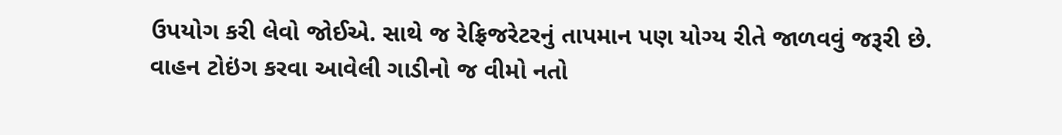ઉપયોગ કરી લેવો જોઈએ. સાથે જ રેફ્રિજરેટરનું તાપમાન પણ યોગ્ય રીતે જાળવવું જરૂરી છે.
વાહન ટોઇંગ કરવા આવેલી ગાડીનો જ વીમો નતો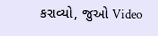કરાવ્યો, જુઓ Video